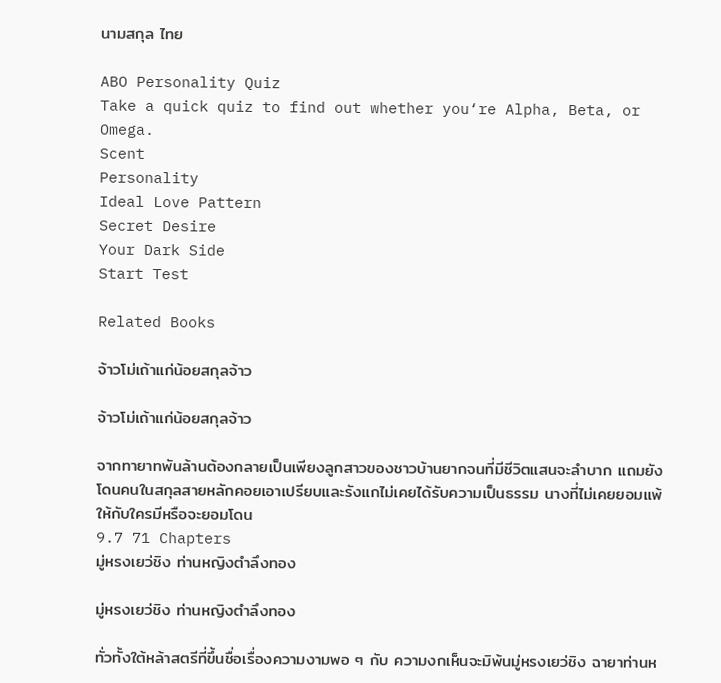นามสกุล ไทย

ABO Personality Quiz
Take a quick quiz to find out whether you‘re Alpha, Beta, or Omega.
Scent
Personality
Ideal Love Pattern
Secret Desire
Your Dark Side
Start Test

Related Books

จ้าวโม่เถ้าแก่น้อยสกุลจ้าว

จ้าวโม่เถ้าแก่น้อยสกุลจ้าว

จากทายาทพันล้านต้องกลายเป็นเพียงลูกสาวของชาวบ้านยากจนที่มีชีวิตแสนจะลำบาก แถมยังโดนคนในสกุลสายหลักคอยเอาเปรียบและรังแกไม่เคยได้รับความเป็นธรรม นางที่ไม่เคยยอมแพ้ให้กับใครมีหรือจะยอมโดน
9.7 71 Chapters
มู่หรงเยว่ชิง ท่านหญิงตำลึงทอง

มู่หรงเยว่ชิง ท่านหญิงตำลึงทอง

ทั่วทั้งใต้หล้าสตรีที่ขึ้นชื่อเรื่องความงามพอ ๆ กับ ความงกเห็นจะมิพ้นมู่หรงเยว่ชิง ฉายาท่านห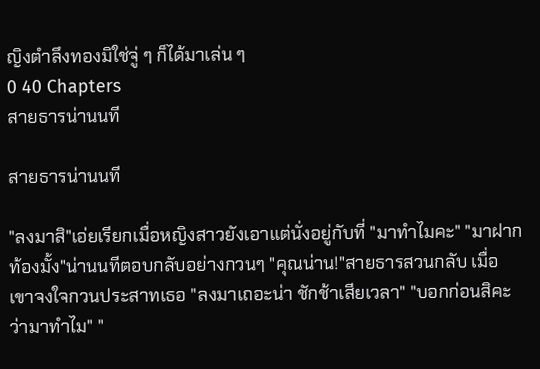ญิงตำลึงทองมิใช่จู่ ๆ ก็ได้มาเล่น ๆ
0 40 Chapters
สายธารน่านนที

สายธารน่านนที

"ลงมาสิ"เอ่ยเรียกเมื่อหญิงสาวยังเอาแต่นั่งอยู่กับที่ "มาทำไมคะ" "มาฝากท้องมั้ง"น่านนทีตอบกลับอย่างกวนๆ "คุณน่าน!"สายธารสวนกลับ เมื่อเขาจงใจกวนประสาทเธอ "ลงมาเถอะน่า ชักช้าเสียเวลา" "บอกก่อนสิคะว่ามาทำไม" "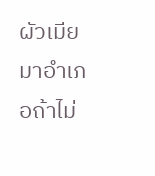ผัวเมียมาอำเภอถ้าไม่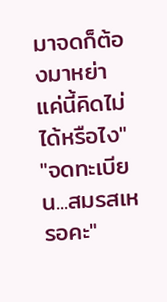มาจดก็ต้องมาหย่า แค่นี้คิดไม่ได้หรือไง" "จดทะเบียน...สมรสเหรอคะ"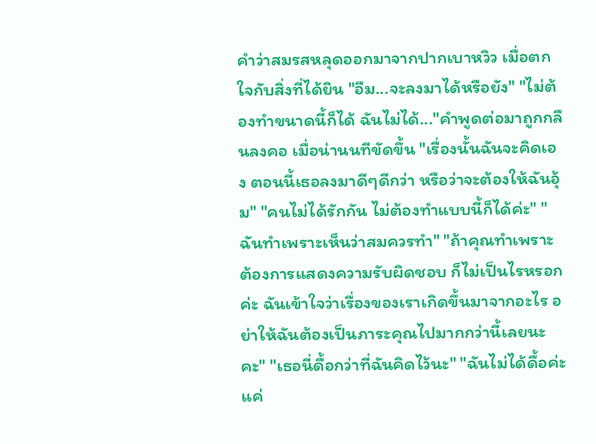คำว่าสมรสหลุดออกมาจากปากเบาหวิว เมื่อตกใจกับสิ่งที่ได้ยิน "อืม...จะลงมาได้หรือยัง" "ไม่ต้องทำขนาดนี้ก็ได้ ฉันไม่ได้..."คำพูดต่อมาถูกกลืนลงคอ เมื่อน่านนทีขัดขึ้น "เรื่องนั้นฉันจะคิดเอง ตอนนี้เธอลงมาดีๆดีกว่า หรือว่าจะต้องให้ฉันอุ้ม" "คนไม่ได้รักกัน ไม่ต้องทำแบบนี้ก็ได้ค่ะ" "ฉันทำเพราะเห็นว่าสมควรทำ" "ถ้าคุณทำเพราะต้องการแสดงความรับผิดชอบ ก็ไม่เป็นไรหรอกค่ะ ฉันเข้าใจว่าเรื่องของเราเกิดขึ้นมาจากอะไร อย่าให้ฉันต้องเป็นภาระคุณไปมากกว่านี้เลยนะคะ" "เธอนี่ดื้อกว่าที่ฉันคิดไว้นะ" "ฉันไม่ได้ดื้อค่ะ แค่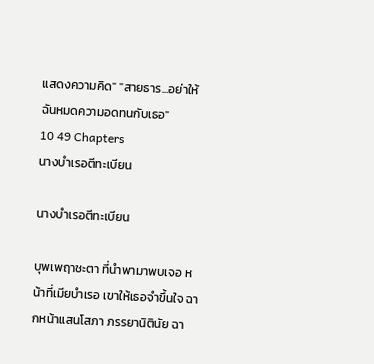แสดงความคิด" "สายธาร...อย่าให้ฉันหมดความอดทนกับเธอ"
10 49 Chapters
นางบำเรอตีทะเบียน

นางบำเรอตีทะเบียน

บุพเพฤาชะตา ที่นำพามาพบเจอ หน้าที่เมียบำเรอ เขาให้เธอจำขึ้นใจ ฉากหน้าแสนโสภา ภรรยานิตินัย ฉา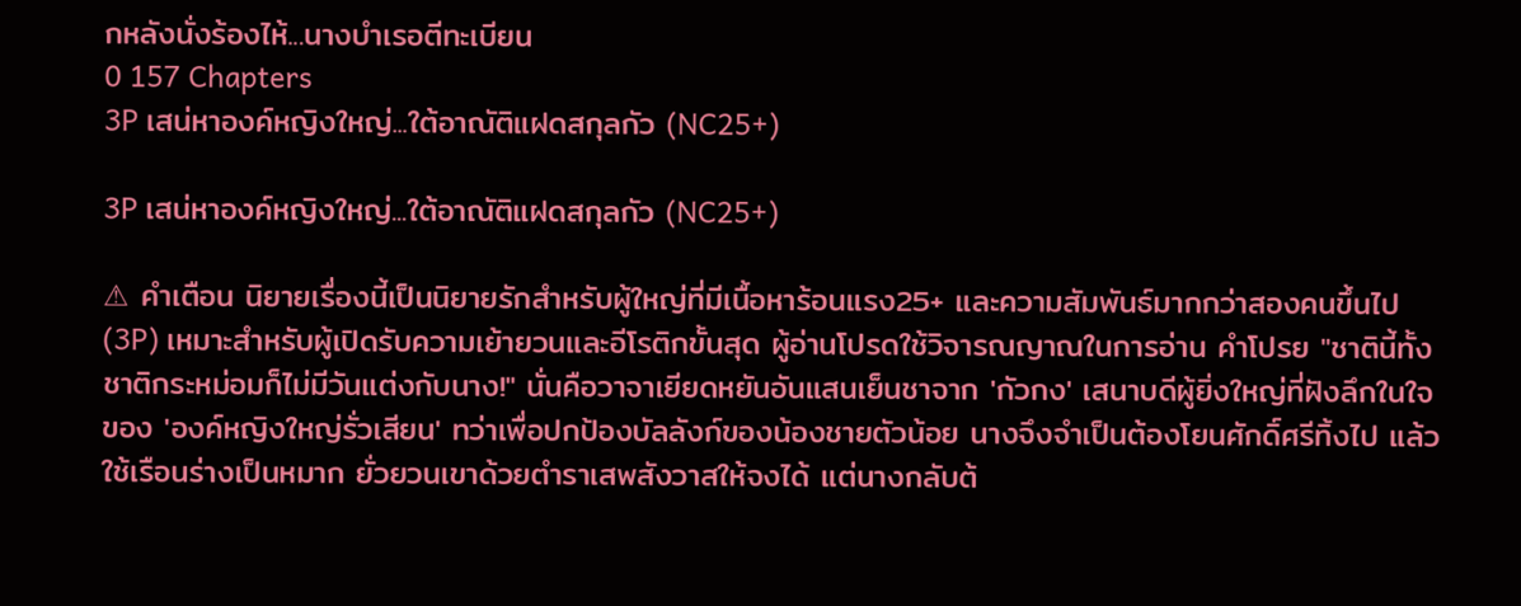กหลังนั่งร้องไห้...นางบำเรอตีทะเบียน
0 157 Chapters
3P เสน่หาองค์หญิงใหญ่...ใต้อาณัติแฝดสกุลกัว (NC25+)

3P เสน่หาองค์หญิงใหญ่...ใต้อาณัติแฝดสกุลกัว (NC25+)

⚠ คำเตือน นิยายเรื่องนี้เป็นนิยายรักสำหรับผู้ใหญ่ที่มีเนื้อหาร้อนแรง25+ และความสัมพันธ์มากกว่าสองคนขึ้นไป (3P) เหมาะสำหรับผู้เปิดรับความเย้ายวนและอีโรติกขั้นสุด ผู้อ่านโปรดใช้วิจารณญาณในการอ่าน คำโปรย "ชาตินี้ทั้งชาติกระหม่อมก็ไม่มีวันแต่งกับนาง!" นั่นคือวาจาเยียดหยันอันแสนเย็นชาจาก 'กัวกง' เสนาบดีผู้ยิ่งใหญ่ที่ฝังลึกในใจของ 'องค์หญิงใหญ่รั่วเสียน' ทว่าเพื่อปกป้องบัลลังก์ของน้องชายตัวน้อย นางจึงจำเป็นต้องโยนศักดิ์ศรีทิ้งไป แล้วใช้เรือนร่างเป็นหมาก ยั่วยวนเขาด้วยตำราเสพสังวาสให้จงได้ แต่นางกลับต้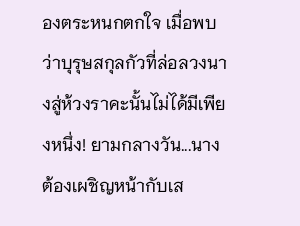องตระหนกตกใจ เมื่อพบว่าบุรุษสกุลกัวที่ล่อลวงนางสู่ห้วงราคะนั้นไม่ได้มีเพียงหนึ่ง! ยามกลางวัน...นางต้องเผชิญหน้ากับเส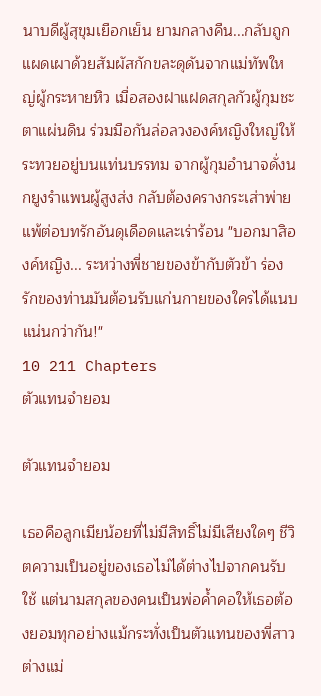นาบดีผู้สุขุมเยือกเย็น ยามกลางคืน...กลับถูกแผดเผาด้วยสัมผัสกักขละดุดันจากแม่ทัพใหญ่ผู้กระหายหิว เมื่อสองฝาแฝดสกุลกัวผู้กุมชะตาแผ่นดิน ร่วมมือกันล่อลวงองค์หญิงใหญ่ให้ระทวยอยู่บนแท่นบรรทม จากผู้กุมอำนาจดั่งนกยูงรำแพนผู้สูงส่ง กลับต้องครางกระเส่าพ่ายแพ้ต่อบทรักอันดุเดือดและเร่าร้อน "บอกมาสิองค์หญิง... ระหว่างพี่ชายของข้ากับตัวข้า ร่องรักของท่านมันต้อนรับแก่นกายของใครได้แนบแน่นกว่ากัน!"
10 211 Chapters
ตัวแทนจำยอม

ตัวแทนจำยอม

เธอคือลูกเมียน้อยที่ไม่มีสิทธิ์ไม่มีเสียงใดๆ ชีวิตความเป็นอยู่ของเธอไม่ได้ต่างไปจากคนรับใช้ แต่นามสกุลของคนเป็นพ่อค้ำคอให้เธอต้องยอมทุกอย่างแม้กระทั่งเป็นตัวแทนของพี่สาวต่างแม่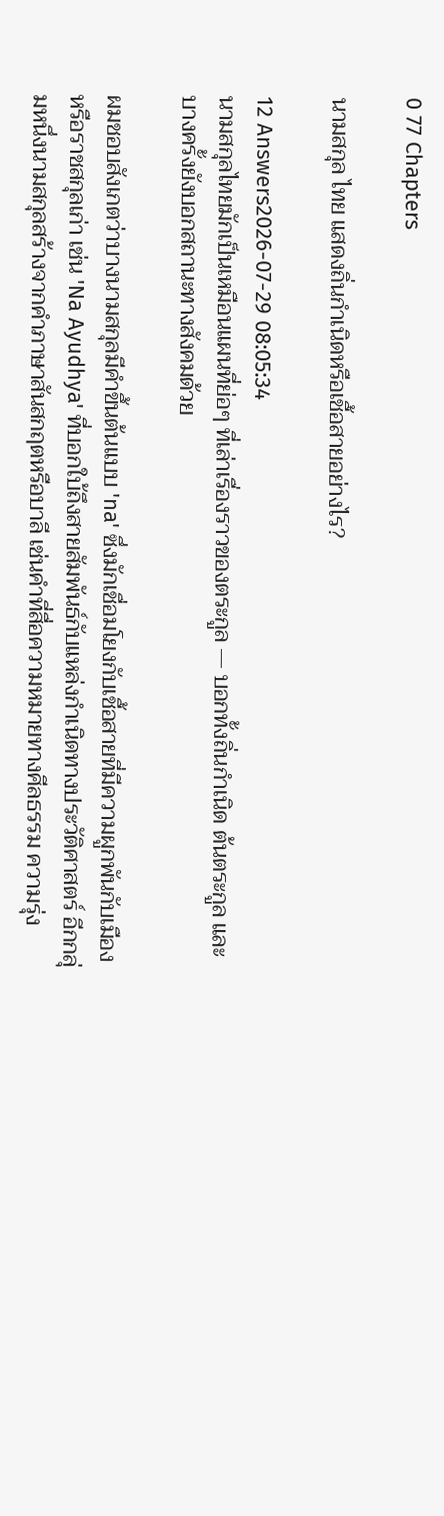0 77 Chapters

นามสกุล ไทย แสดงถิ่นกำเนิดหรือเชื้อสายอย่างไร?

12 Answers2026-07-29 08:05:34
นามสกุลไทยมักเป็นเหมือนแผนที่ย่อๆ ที่เล่าเรื่องราวของตระกูล — บอกทั้งถิ่นกำเนิด ต้นตระกูล และบางครั้งยังบอกสถานะทางสังคมด้วย

ผมชอบสังเกตว่าบางนามสกุลมีคำขึ้นต้นแบบ 'na' ซึ่งมักเชื่อมโยงกับเชื้อสายที่มีความผูกพันกับเมืองหรือราชสกุลเก่า เช่น 'Na Ayudhya' ที่บอกใบ้ถึงสายสัมพันธ์กับแหล่งกำเนิดทางประวัติศาสตร์ อีกกลุ่มหนึ่งนามสกุลสร้างจากคำภาษาสันสกฤตหรือบาลี เช่นคำที่สื่อความหมายทางศีลธรรม ความรุ่ง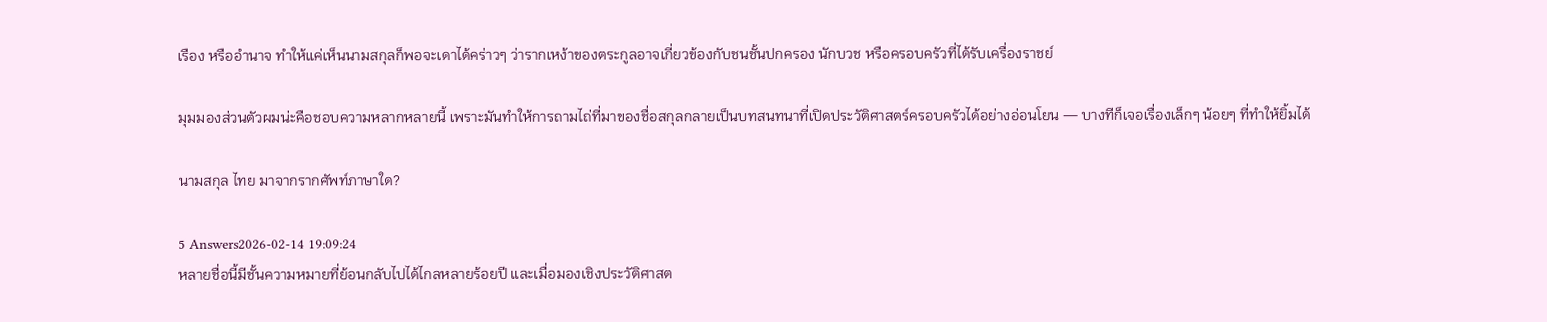เรือง หรืออำนาจ ทำให้แค่เห็นนามสกุลก็พอจะเดาได้คร่าวๆ ว่ารากเหง้าของตระกูลอาจเกี่ยวข้องกับชนชั้นปกครอง นักบวช หรือครอบครัวที่ได้รับเครื่องราชย์

มุมมองส่วนตัวผมน่ะคือชอบความหลากหลายนี้ เพราะมันทำให้การถามไถ่ที่มาของชื่อสกุลกลายเป็นบทสนทนาที่เปิดประวัติศาสตร์ครอบครัวได้อย่างอ่อนโยน — บางทีก็เจอเรื่องเล็กๆ น้อยๆ ที่ทำให้ยิ้มได้

นามสกุล ไทย มาจากรากศัพท์ภาษาใด?

5 Answers2026-02-14 19:09:24
หลายชื่อนี้มีชั้นความหมายที่ย้อนกลับไปได้ไกลหลายร้อยปี และเมื่อมองเชิงประวัติศาสต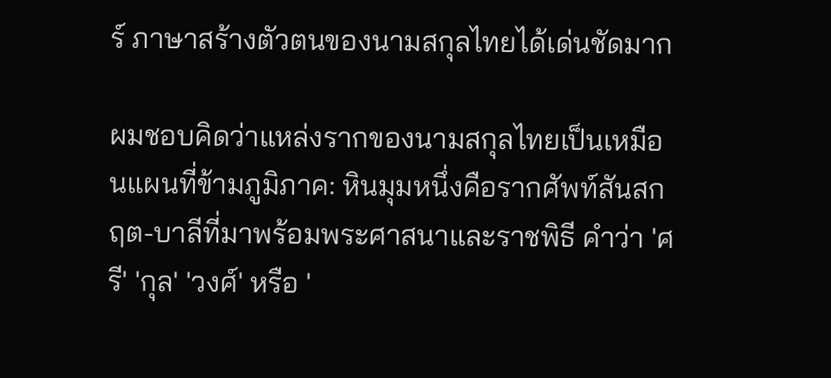ร์ ภาษาสร้างตัวตนของนามสกุลไทยได้เด่นชัดมาก

ผมชอบคิดว่าแหล่งรากของนามสกุลไทยเป็นเหมือนแผนที่ข้ามภูมิภาค: หินมุมหนึ่งคือรากศัพท์สันสกฤต-บาลีที่มาพร้อมพระศาสนาและราชพิธี คำว่า 'ศรี' 'กุล' 'วงศ์' หรือ '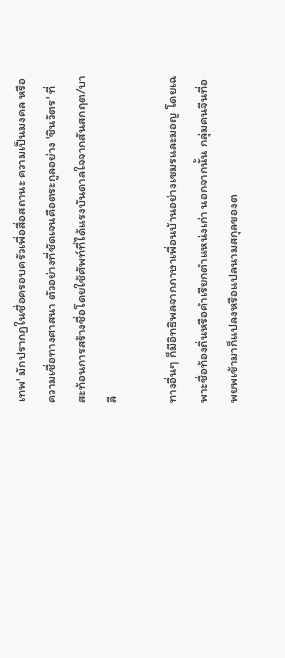เทพ' มักปรากฏในชื่อครอบครัวเพื่อสื่อสถานะ ความเป็นมงคล หรือความเชื่อทางศาสนา ตัวอย่างที่ชัดเจนคือตระกูลอย่าง 'ชินวัตร' ที่สะท้อนการสร้างชื่อโดยใช้ศัพท์ที่ได้แรงบันดาลใจจากสันสกฤต/บาลี

ทางอื่นๆ ก็มีอิทธิพลจากภาษาเพื่อนบ้านอย่างเขมรและมอญ โดยเฉพาะชื่อท้องถิ่นหรือคำเรียกตำแหน่งเก่า นอกจากนั้น กลุ่มคนจีนที่อพยพเข้ามาก็แปลงหรือแปลนามสกุลของต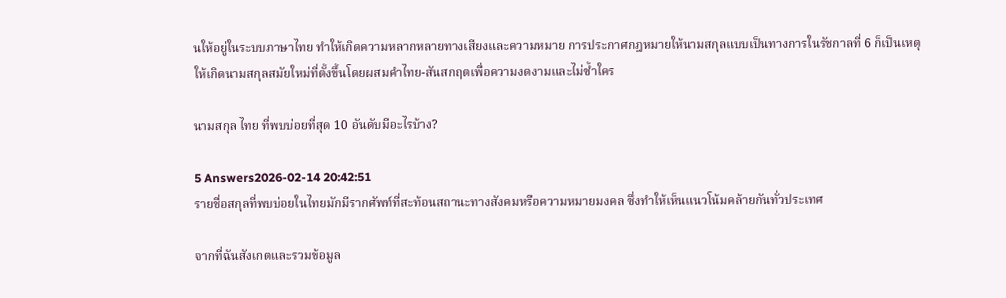นให้อยู่ในระบบภาษาไทย ทำให้เกิดความหลากหลายทางเสียงและความหมาย การประกาศกฎหมายให้นามสกุลแบบเป็นทางการในรัชกาลที่ 6 ก็เป็นเหตุให้เกิดนามสกุลสมัยใหม่ที่ตั้งขึ้นโดยผสมคำไทย-สันสกฤตเพื่อความงดงามและไม่ซ้ำใคร

นามสกุล ไทย ที่พบบ่อยที่สุด 10 อันดับมีอะไรบ้าง?

5 Answers2026-02-14 20:42:51
รายชื่อสกุลที่พบบ่อยในไทยมักมีรากศัพท์ที่สะท้อนสถานะทางสังคมหรือความหมายมงคล ซึ่งทำให้เห็นแนวโน้มคล้ายกันทั่วประเทศ

จากที่ฉันสังเกตและรวมข้อมูล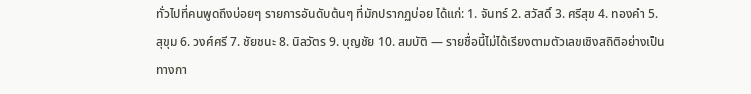ทั่วไปที่คนพูดถึงบ่อยๆ รายการอันดับต้นๆ ที่มักปรากฏบ่อย ได้แก่: 1. จันทร์ 2. สวัสดิ์ 3. ศรีสุข 4. ทองคำ 5. สุขุม 6. วงศ์ศรี 7. ชัยชนะ 8. นิลวัตร 9. บุญชัย 10. สมบัติ — รายชื่อนี้ไม่ได้เรียงตามตัวเลขเชิงสถิติอย่างเป็นทางกา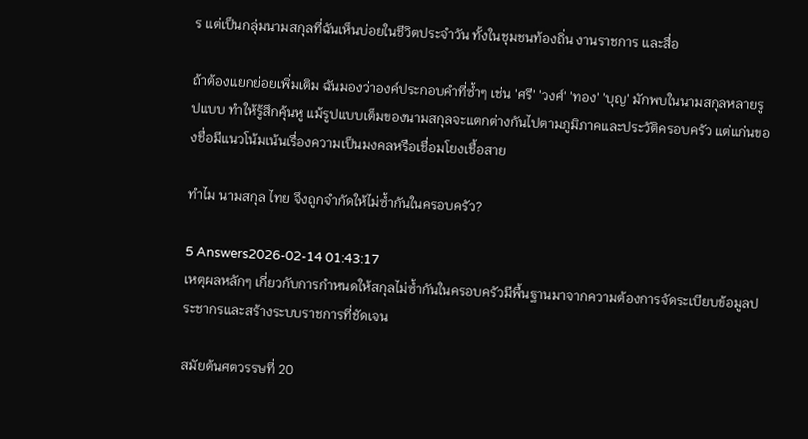ร แต่เป็นกลุ่มนามสกุลที่ฉันเห็นบ่อยในชีวิตประจำวัน ทั้งในชุมชนท้องถิ่น งานราชการ และสื่อ

ถ้าต้องแยกย่อยเพิ่มเติม ฉันมองว่าองค์ประกอบคำที่ซ้ำๆ เช่น 'ศรี' 'วงศ์' 'ทอง' 'บุญ' มักพบในนามสกุลหลายรูปแบบ ทำให้รู้สึกคุ้นหู แม้รูปแบบเต็มของนามสกุลจะแตกต่างกันไปตามภูมิภาคและประวัติครอบครัว แต่แก่นของชื่อมีแนวโน้มเน้นเรื่องความเป็นมงคลหรือเชื่อมโยงเชื้อสาย

ทำไม นามสกุล ไทย จึงถูกจำกัดให้ไม่ซ้ำกันในครอบครัว?

5 Answers2026-02-14 01:43:17
เหตุผลหลักๆ เกี่ยวกับการกำหนดให้สกุลไม่ซ้ำกันในครอบครัวมีพื้นฐานมาจากความต้องการจัดระเบียบข้อมูลประชากรและสร้างระบบราชการที่ชัดเจน

สมัยต้นศตวรรษที่ 20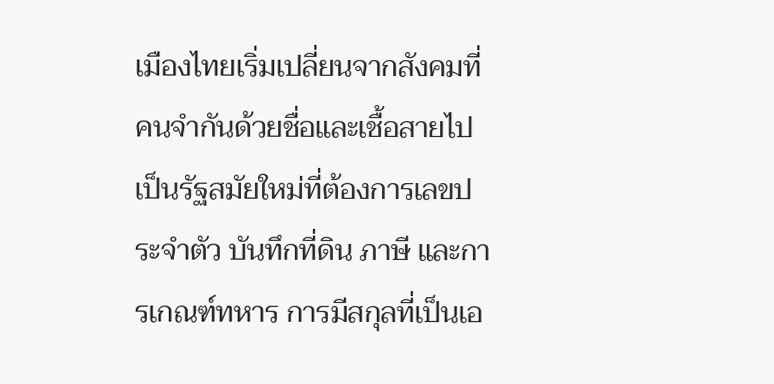เมืองไทยเริ่มเปลี่ยนจากสังคมที่คนจำกันด้วยชื่อและเชื้อสายไปเป็นรัฐสมัยใหม่ที่ต้องการเลขประจำตัว บันทึกที่ดิน ภาษี และการเกณฑ์ทหาร การมีสกุลที่เป็นเอ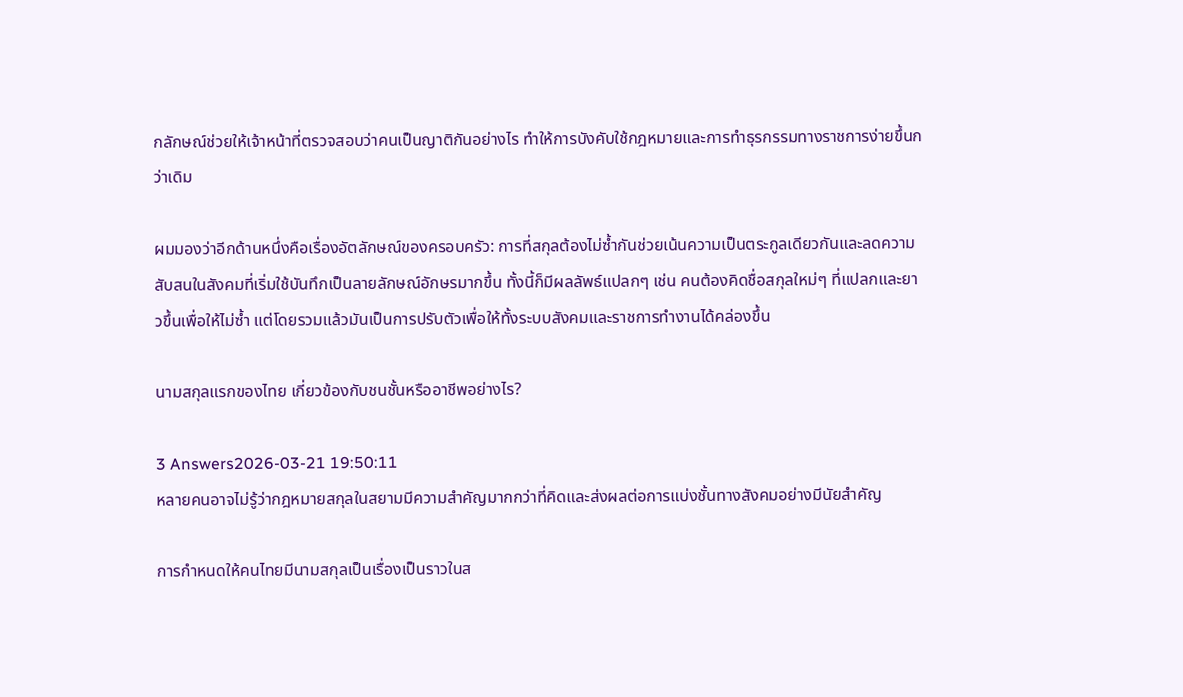กลักษณ์ช่วยให้เจ้าหน้าที่ตรวจสอบว่าคนเป็นญาติกันอย่างไร ทำให้การบังคับใช้กฎหมายและการทำธุรกรรมทางราชการง่ายขึ้นกว่าเดิม

ผมมองว่าอีกด้านหนึ่งคือเรื่องอัตลักษณ์ของครอบครัว: การที่สกุลต้องไม่ซ้ำกันช่วยเน้นความเป็นตระกูลเดียวกันและลดความสับสนในสังคมที่เริ่มใช้บันทึกเป็นลายลักษณ์อักษรมากขึ้น ทั้งนี้ก็มีผลลัพธ์แปลกๆ เช่น คนต้องคิดชื่อสกุลใหม่ๆ ที่แปลกและยาวขึ้นเพื่อให้ไม่ซ้ำ แต่โดยรวมแล้วมันเป็นการปรับตัวเพื่อให้ทั้งระบบสังคมและราชการทำงานได้คล่องขึ้น

นามสกุลแรกของไทย เกี่ยวข้องกับชนชั้นหรืออาชีพอย่างไร?

3 Answers2026-03-21 19:50:11
หลายคนอาจไม่รู้ว่ากฎหมายสกุลในสยามมีความสำคัญมากกว่าที่คิดและส่งผลต่อการแบ่งชั้นทางสังคมอย่างมีนัยสำคัญ

การกำหนดให้คนไทยมีนามสกุลเป็นเรื่องเป็นราวในส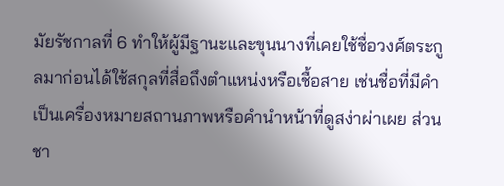มัยรัชกาลที่ 6 ทำให้ผู้มีฐานะและขุนนางที่เคยใช้ชื่อวงศ์ตระกูลมาก่อนได้ใช้สกุลที่สื่อถึงตำแหน่งหรือเชื้อสาย เช่นชื่อที่มีคำเป็นเครื่องหมายสถานภาพหรือคำนำหน้าที่ดูสง่าผ่าเผย ส่วนชา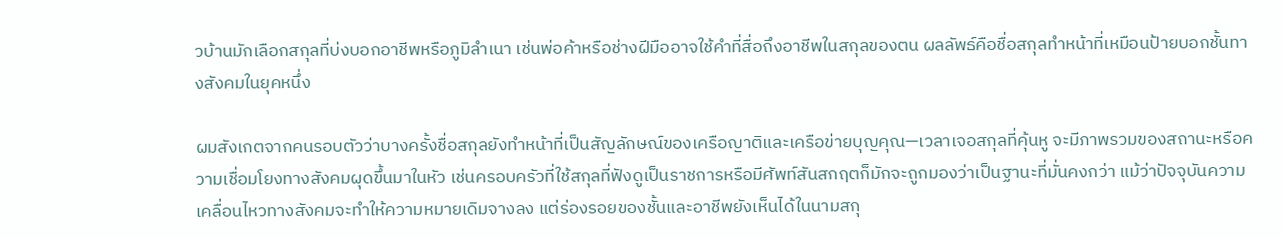วบ้านมักเลือกสกุลที่บ่งบอกอาชีพหรือภูมิลำเนา เช่นพ่อค้าหรือช่างฝีมืออาจใช้คำที่สื่อถึงอาชีพในสกุลของตน ผลลัพธ์คือชื่อสกุลทำหน้าที่เหมือนป้ายบอกชั้นทางสังคมในยุคหนึ่ง

ผมสังเกตจากคนรอบตัวว่าบางครั้งชื่อสกุลยังทำหน้าที่เป็นสัญลักษณ์ของเครือญาติและเครือข่ายบุญคุณ—เวลาเจอสกุลที่คุ้นหู จะมีภาพรวมของสถานะหรือความเชื่อมโยงทางสังคมผุดขึ้นมาในหัว เช่นครอบครัวที่ใช้สกุลที่ฟังดูเป็นราชการหรือมีศัพท์สันสกฤตก็มักจะถูกมองว่าเป็นฐานะที่มั่นคงกว่า แม้ว่าปัจจุบันความเคลื่อนไหวทางสังคมจะทำให้ความหมายเดิมจางลง แต่ร่องรอยของชั้นและอาชีพยังเห็นได้ในนามสกุ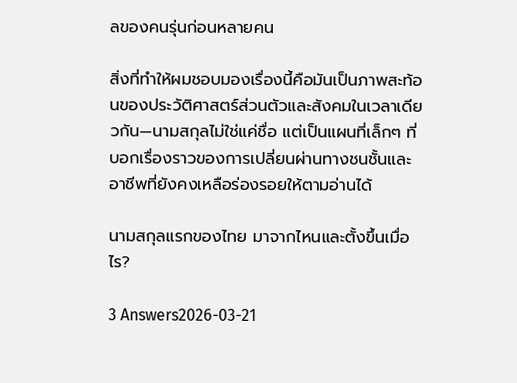ลของคนรุ่นก่อนหลายคน

สิ่งที่ทำให้ผมชอบมองเรื่องนี้คือมันเป็นภาพสะท้อนของประวัติศาสตร์ส่วนตัวและสังคมในเวลาเดียวกัน—นามสกุลไม่ใช่แค่ชื่อ แต่เป็นแผนที่เล็กๆ ที่บอกเรื่องราวของการเปลี่ยนผ่านทางชนชั้นและอาชีพที่ยังคงเหลือร่องรอยให้ตามอ่านได้

นามสกุลแรกของไทย มาจากไหนและตั้งขึ้นเมื่อไร?

3 Answers2026-03-21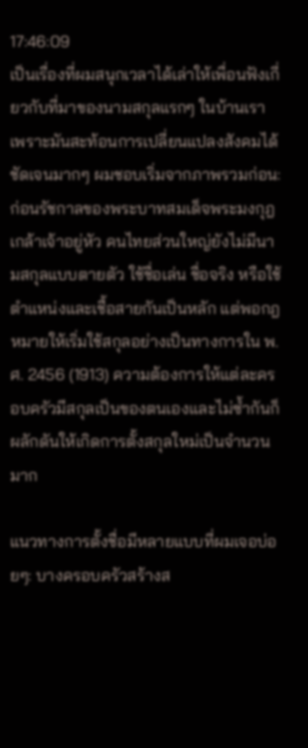17:46:09
เป็นเรื่องที่ผมสนุกเวลาได้เล่าให้เพื่อนฟังเกี่ยวกับที่มาของนามสกุลแรกๆ ในบ้านเรา เพราะมันสะท้อนการเปลี่ยนแปลงสังคมได้ชัดเจนมากๆ ผมชอบเริ่มจากภาพรวมก่อน: ก่อนรัชกาลของพระบาทสมเด็จพระมงกุฎเกล้าเจ้าอยู่หัว คนไทยส่วนใหญ่ยังไม่มีนามสกุลแบบตายตัว ใช้ชื่อเล่น ชื่อจริง หรือใช้ตำแหน่งและเชื้อสายกันเป็นหลัก แต่พอกฎหมายให้เริ่มใช้สกุลอย่างเป็นทางการใน พ.ศ. 2456 (1913) ความต้องการให้แต่ละครอบครัวมีสกุลเป็นของตนเองและไม่ซ้ำกันก็ผลักดันให้เกิดการตั้งสกุลใหม่เป็นจำนวนมาก

แนวทางการตั้งชื่อมีหลายแบบที่ผมเจอบ่อยๆ: บางครอบครัวสร้างส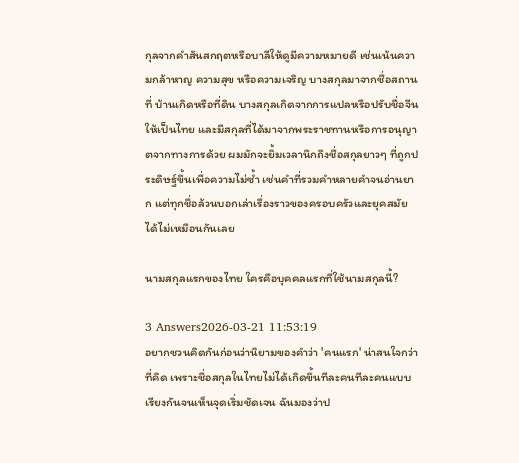กุลจากคำสันสกฤตหรือบาลีให้ดูมีความหมายดี เช่นเน้นความกล้าหาญ ความสุข หรือความเจริญ บางสกุลมาจากชื่อสถานที่ บ้านเกิดหรือที่ดิน บางสกุลเกิดจากการแปลหรือปรับชื่อจีนให้เป็นไทย และมีสกุลที่ได้มาจากพระราชทานหรือการอนุญาตจากทางการด้วย ผมมักจะยิ้มเวลานึกถึงชื่อสกุลยาวๆ ที่ถูกประดิษฐ์ขึ้นเพื่อความไม่ซ้ำ เช่นคำที่รวมคำหลายคำจนอ่านยาก แต่ทุกชื่อล้วนบอกเล่าเรื่องราวของครอบครัวและยุคสมัยได้ไม่เหมือนกันเลย

นามสกุลแรกของไทย ใครคือบุคคลแรกที่ใช้นามสกุลนี้?

3 Answers2026-03-21 11:53:19
อยากชวนคิดกันก่อนว่านิยามของคำว่า 'คนแรก' น่าสนใจกว่าที่คิด เพราะชื่อสกุลในไทยไม่ได้เกิดขึ้นทีละคนทีละคนแบบเรียงกันจนเห็นจุดเริ่มชัดเจน ฉันมองว่าป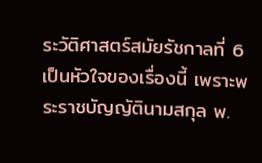ระวัติศาสตร์สมัยรัชกาลที่ 6 เป็นหัวใจของเรื่องนี้ เพราะพระราชบัญญัตินามสกุล พ.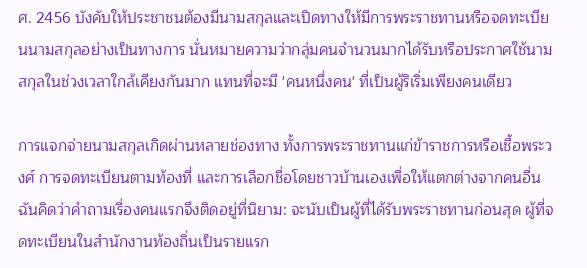ศ. 2456 บังคับให้ประชาชนต้องมีนามสกุลและเปิดทางให้มีการพระราชทานหรือจดทะเบียนนามสกุลอย่างเป็นทางการ นั่นหมายความว่ากลุ่มคนจำนวนมากได้รับหรือประกาศใช้นามสกุลในช่วงเวลาใกล้เคียงกันมาก แทนที่จะมี 'คนหนึ่งคน' ที่เป็นผู้ริเริ่มเพียงคนเดียว

การแจกจ่ายนามสกุลเกิดผ่านหลายช่องทาง ทั้งการพระราชทานแก่ข้าราชการหรือเชื้อพระวงศ์ การจดทะเบียนตามท้องที่ และการเลือกชื่อโดยชาวบ้านเองเพื่อให้แตกต่างจากคนอื่น ฉันคิดว่าคำถามเรื่องคนแรกจึงติดอยู่ที่นิยาม: จะนับเป็นผู้ที่ได้รับพระราชทานก่อนสุด ผู้ที่จดทะเบียนในสำนักงานท้องถิ่นเป็นรายแรก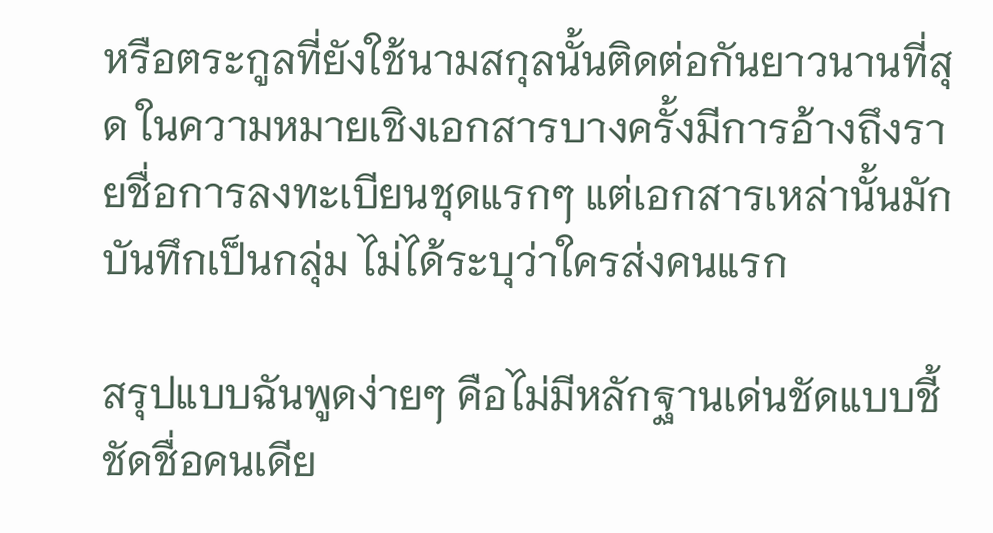หรือตระกูลที่ยังใช้นามสกุลนั้นติดต่อกันยาวนานที่สุด ในความหมายเชิงเอกสารบางครั้งมีการอ้างถึงรายชื่อการลงทะเบียนชุดแรกๆ แต่เอกสารเหล่านั้นมักบันทึกเป็นกลุ่ม ไม่ได้ระบุว่าใครส่งคนแรก

สรุปแบบฉันพูดง่ายๆ คือไม่มีหลักฐานเด่นชัดแบบชี้ชัดชื่อคนเดีย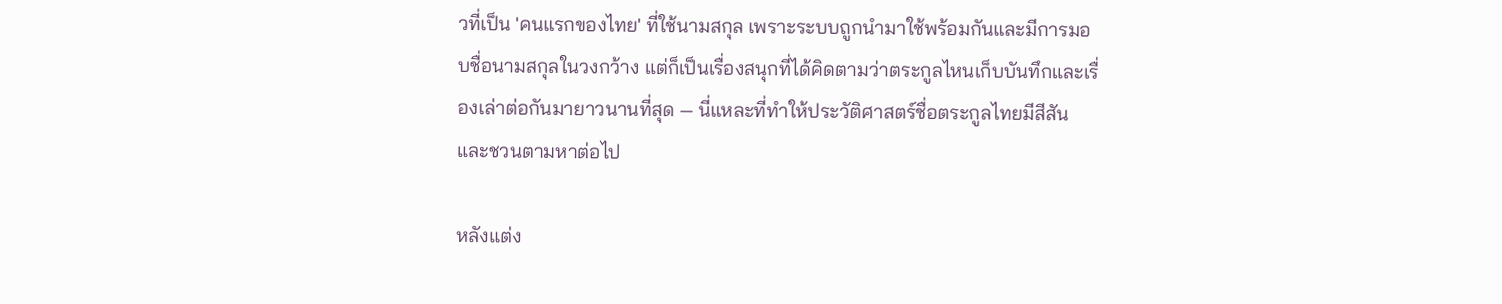วที่เป็น 'คนแรกของไทย' ที่ใช้นามสกุล เพราะระบบถูกนำมาใช้พร้อมกันและมีการมอบชื่อนามสกุลในวงกว้าง แต่ก็เป็นเรื่องสนุกที่ได้คิดตามว่าตระกูลไหนเก็บบันทึกและเรื่องเล่าต่อกันมายาวนานที่สุด — นี่แหละที่ทำให้ประวัติศาสตร์ชื่อตระกูลไทยมีสีสันและชวนตามหาต่อไป

หลังแต่ง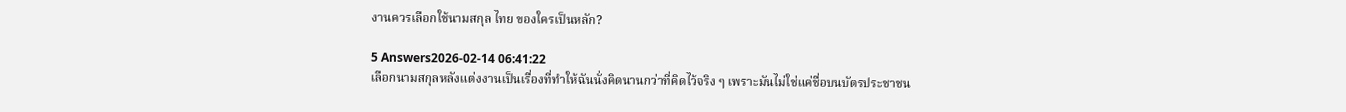งานควรเลือกใช้นามสกุล ไทย ของใครเป็นหลัก?

5 Answers2026-02-14 06:41:22
เลือกนามสกุลหลังแต่งงานเป็นเรื่องที่ทำให้ฉันนั่งคิดนานกว่าที่คิดไว้จริง ๆ เพราะมันไม่ใช่แค่ชื่อบนบัตรประชาชน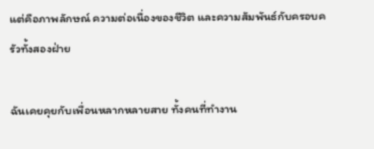แต่คือภาพลักษณ์ ความต่อเนื่องของชีวิต และความสัมพันธ์กับครอบครัวทั้งสองฝ่าย

ฉันเคยคุยกับเพื่อนหลากหลายสาย ทั้งคนที่ทำงาน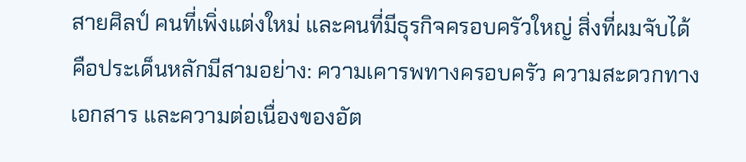สายศิลป์ คนที่เพิ่งแต่งใหม่ และคนที่มีธุรกิจครอบครัวใหญ่ สิ่งที่ผมจับได้คือประเด็นหลักมีสามอย่าง: ความเคารพทางครอบครัว ความสะดวกทางเอกสาร และความต่อเนื่องของอัต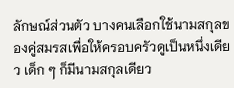ลักษณ์ส่วนตัว บางคนเลือกใช้นามสกุลของคู่สมรสเพื่อให้ครอบครัวดูเป็นหนึ่งเดียว เด็ก ๆ ก็มีนามสกุลเดียว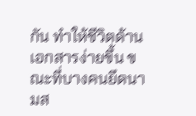กัน ทำให้ชีวิตด้านเอกสารง่ายขึ้น ขณะที่บางคนยึดนามส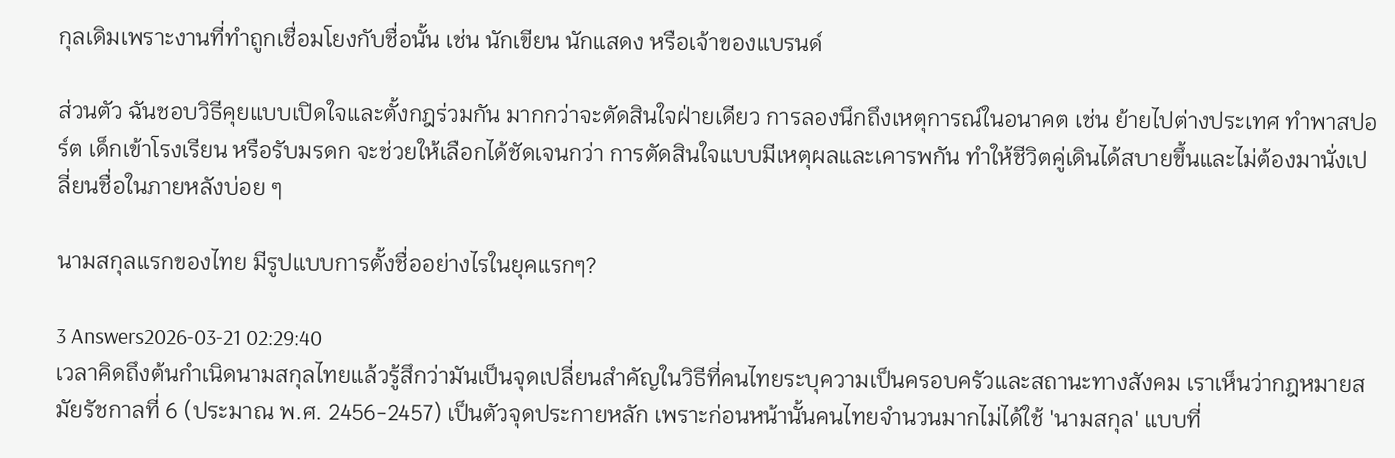กุลเดิมเพราะงานที่ทำถูกเชื่อมโยงกับชื่อนั้น เช่น นักเขียน นักแสดง หรือเจ้าของแบรนด์

ส่วนตัว ฉันชอบวิธีคุยแบบเปิดใจและตั้งกฎร่วมกัน มากกว่าจะตัดสินใจฝ่ายเดียว การลองนึกถึงเหตุการณ์ในอนาคต เช่น ย้ายไปต่างประเทศ ทำพาสปอร์ต เด็กเข้าโรงเรียน หรือรับมรดก จะช่วยให้เลือกได้ชัดเจนกว่า การตัดสินใจแบบมีเหตุผลและเคารพกัน ทำให้ชีวิตคู่เดินได้สบายขึ้นและไม่ต้องมานั่งเปลี่ยนชื่อในภายหลังบ่อย ๆ

นามสกุลแรกของไทย มีรูปแบบการตั้งชื่ออย่างไรในยุคแรกๆ?

3 Answers2026-03-21 02:29:40
เวลาคิดถึงต้นกำเนิดนามสกุลไทยแล้วรู้สึกว่ามันเป็นจุดเปลี่ยนสำคัญในวิธีที่คนไทยระบุความเป็นครอบครัวและสถานะทางสังคม เราเห็นว่ากฎหมายสมัยรัชกาลที่ 6 (ประมาณ พ.ศ. 2456-2457) เป็นตัวจุดประกายหลัก เพราะก่อนหน้านั้นคนไทยจำนวนมากไม่ได้ใช้ 'นามสกุล' แบบที่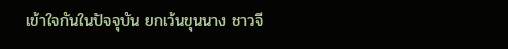เข้าใจกันในปัจจุบัน ยกเว้นขุนนาง ชาวจี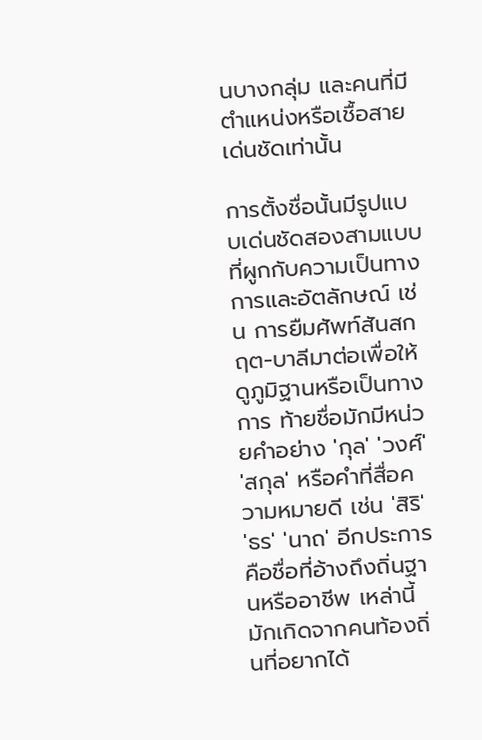นบางกลุ่ม และคนที่มีตำแหน่งหรือเชื้อสายเด่นชัดเท่านั้น

การตั้งชื่อนั้นมีรูปแบบเด่นชัดสองสามแบบที่ผูกกับความเป็นทางการและอัตลักษณ์ เช่น การยืมศัพท์สันสกฤต-บาลีมาต่อเพื่อให้ดูภูมิฐานหรือเป็นทางการ ท้ายชื่อมักมีหน่วยคำอย่าง 'กุล' 'วงศ์' 'สกุล' หรือคำที่สื่อความหมายดี เช่น 'สิริ' 'ธร' 'นาถ' อีกประการคือชื่อที่อ้างถึงถิ่นฐานหรืออาชีพ เหล่านี้มักเกิดจากคนท้องถิ่นที่อยากได้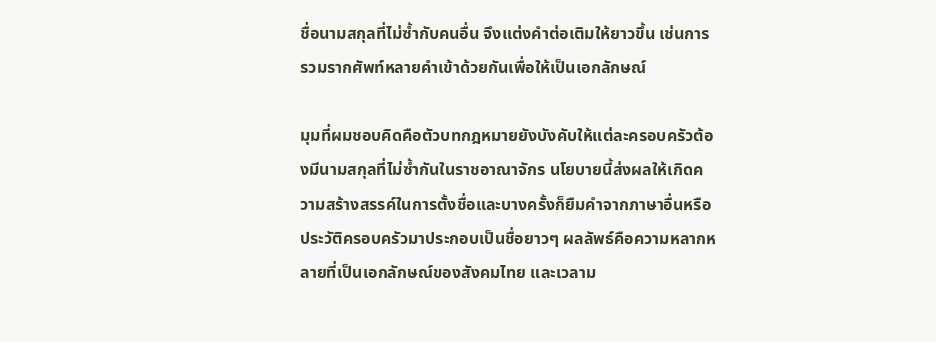ชื่อนามสกุลที่ไม่ซ้ำกับคนอื่น จึงแต่งคำต่อเติมให้ยาวขึ้น เช่นการรวมรากศัพท์หลายคำเข้าด้วยกันเพื่อให้เป็นเอกลักษณ์

มุมที่ผมชอบคิดคือตัวบทกฎหมายยังบังคับให้แต่ละครอบครัวต้องมีนามสกุลที่ไม่ซ้ำกันในราชอาณาจักร นโยบายนี้ส่งผลให้เกิดความสร้างสรรค์ในการตั้งชื่อและบางครั้งก็ยืมคำจากภาษาอื่นหรือประวัติครอบครัวมาประกอบเป็นชื่อยาวๆ ผลลัพธ์คือความหลากหลายที่เป็นเอกลักษณ์ของสังคมไทย และเวลาม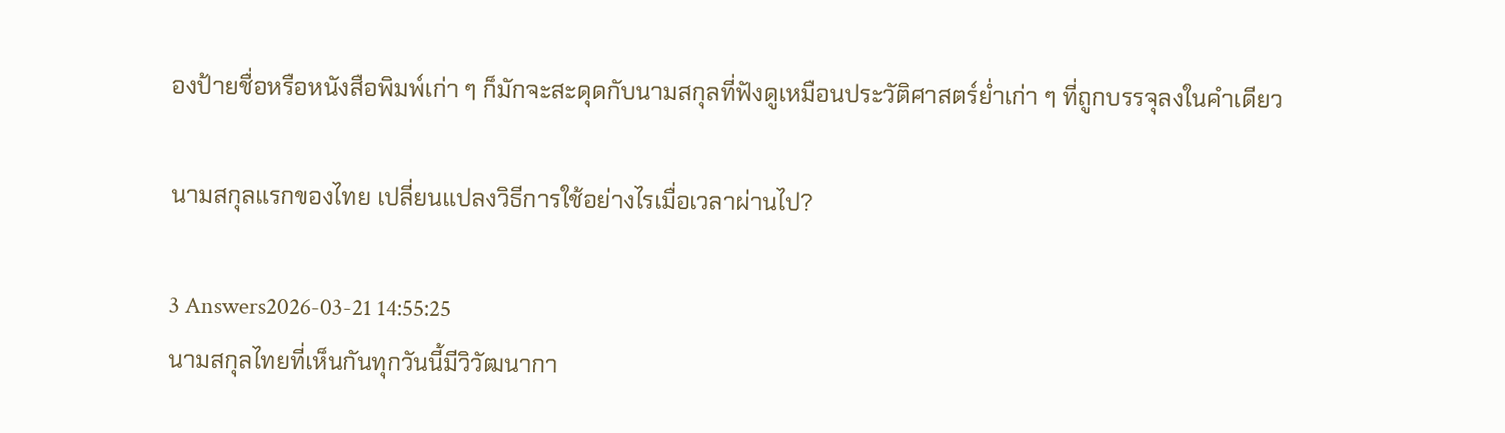องป้ายชื่อหรือหนังสือพิมพ์เก่า ๆ ก็มักจะสะดุดกับนามสกุลที่ฟังดูเหมือนประวัติศาสตร์ย่ำเก่า ๆ ที่ถูกบรรจุลงในคำเดียว

นามสกุลแรกของไทย เปลี่ยนแปลงวิธีการใช้อย่างไรเมื่อเวลาผ่านไป?

3 Answers2026-03-21 14:55:25
นามสกุลไทยที่เห็นกันทุกวันนี้มีวิวัฒนากา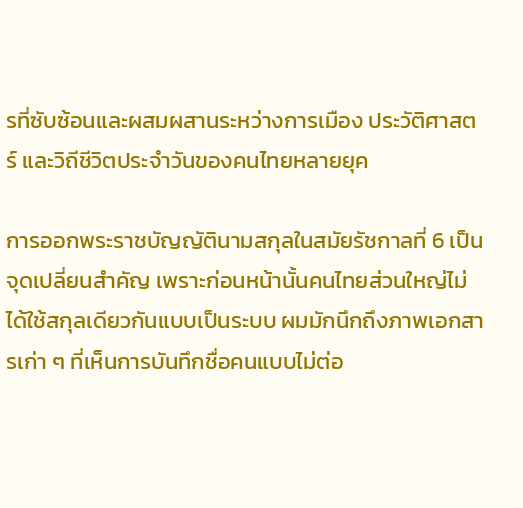รที่ซับซ้อนและผสมผสานระหว่างการเมือง ประวัติศาสตร์ และวิถีชีวิตประจำวันของคนไทยหลายยุค

การออกพระราชบัญญัตินามสกุลในสมัยรัชกาลที่ 6 เป็นจุดเปลี่ยนสำคัญ เพราะก่อนหน้านั้นคนไทยส่วนใหญ่ไม่ได้ใช้สกุลเดียวกันแบบเป็นระบบ ผมมักนึกถึงภาพเอกสารเก่า ๆ ที่เห็นการบันทึกชื่อคนแบบไม่ต่อ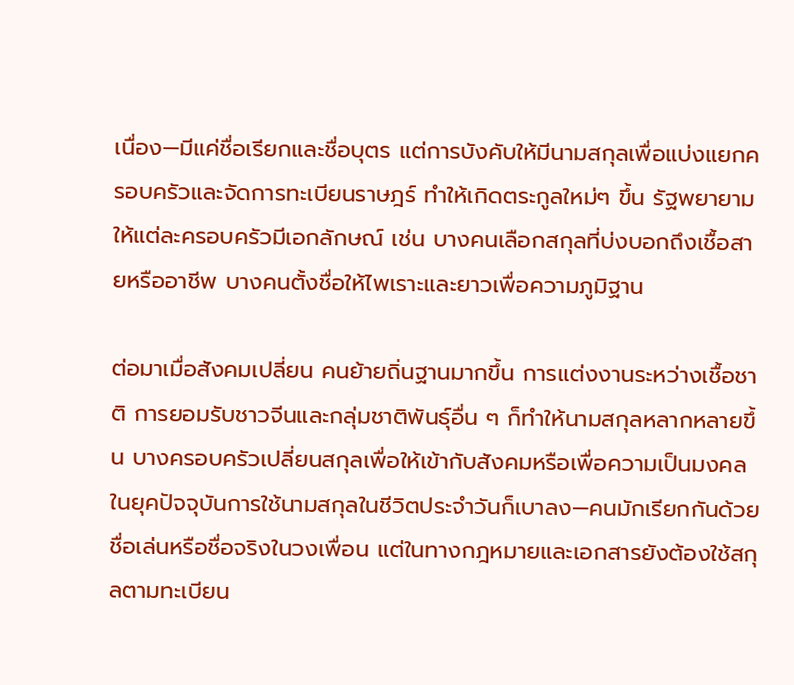เนื่อง—มีแค่ชื่อเรียกและชื่อบุตร แต่การบังคับให้มีนามสกุลเพื่อแบ่งแยกครอบครัวและจัดการทะเบียนราษฎร์ ทำให้เกิดตระกูลใหม่ๆ ขึ้น รัฐพยายามให้แต่ละครอบครัวมีเอกลักษณ์ เช่น บางคนเลือกสกุลที่บ่งบอกถึงเชื้อสายหรืออาชีพ บางคนตั้งชื่อให้ไพเราะและยาวเพื่อความภูมิฐาน

ต่อมาเมื่อสังคมเปลี่ยน คนย้ายถิ่นฐานมากขึ้น การแต่งงานระหว่างเชื้อชาติ การยอมรับชาวจีนและกลุ่มชาติพันธุ์อื่น ๆ ก็ทำให้นามสกุลหลากหลายขึ้น บางครอบครัวเปลี่ยนสกุลเพื่อให้เข้ากับสังคมหรือเพื่อความเป็นมงคล ในยุคปัจจุบันการใช้นามสกุลในชีวิตประจำวันก็เบาลง—คนมักเรียกกันด้วยชื่อเล่นหรือชื่อจริงในวงเพื่อน แต่ในทางกฎหมายและเอกสารยังต้องใช้สกุลตามทะเบียน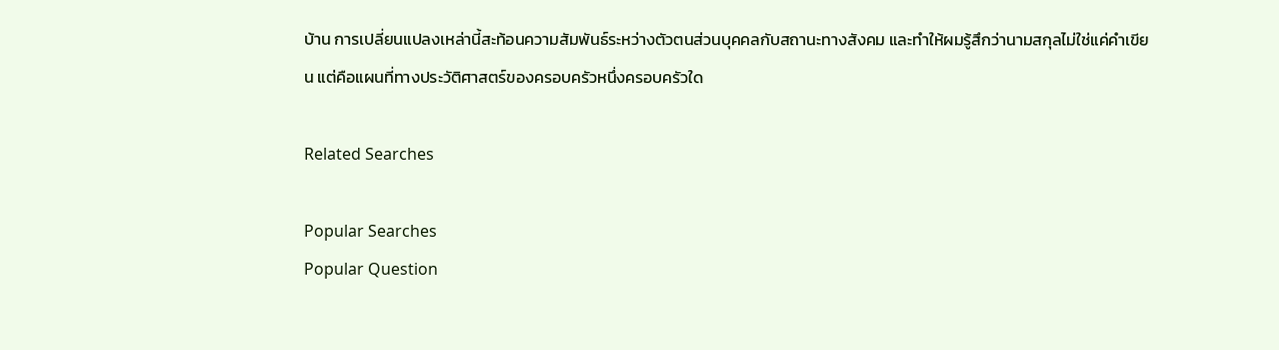บ้าน การเปลี่ยนแปลงเหล่านี้สะท้อนความสัมพันธ์ระหว่างตัวตนส่วนบุคคลกับสถานะทางสังคม และทำให้ผมรู้สึกว่านามสกุลไม่ใช่แค่คำเขียน แต่คือแผนที่ทางประวัติศาสตร์ของครอบครัวหนึ่งครอบครัวใด

Related Searches

Popular Searches
Popular Question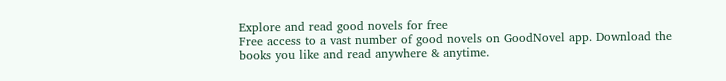Explore and read good novels for free
Free access to a vast number of good novels on GoodNovel app. Download the books you like and read anywhere & anytime.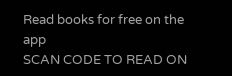Read books for free on the app
SCAN CODE TO READ ON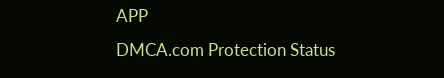APP
DMCA.com Protection Status